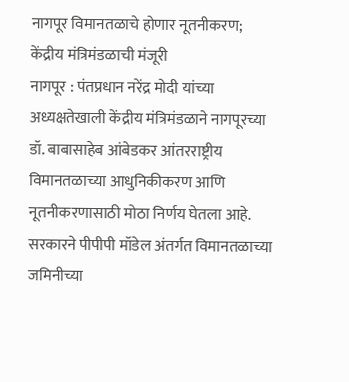नागपूर विमानतळाचे होणार नूतनीकरण; केंद्रीय मंत्रिमंडळाची मंजूरी
नागपूर : पंतप्रधान नरेंद्र मोदी यांच्या अध्यक्षतेखाली केंद्रीय मंत्रिमंडळाने नागपूरच्या डॉ. बाबासाहेब आंबेडकर आंतरराष्ट्रीय विमानतळाच्या आधुनिकीकरण आणि नूतनीकरणासाठी मोठा निर्णय घेतला आहे. सरकारने पीपीपी मॉडेल अंतर्गत विमानतळाच्या जमिनीच्या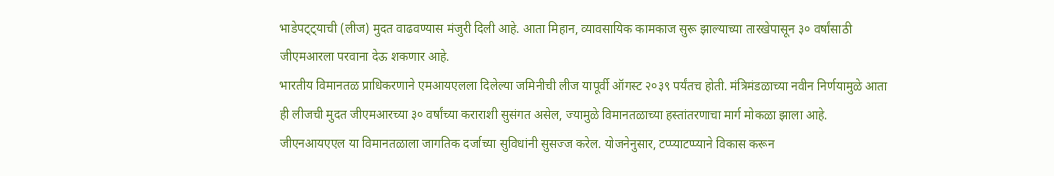भाडेपट्ट्याची (लीज) मुदत वाढवण्यास मंजुरी दिली आहे. आता मिहान, व्यावसायिक कामकाज सुरू झाल्याच्या तारखेपासून ३० वर्षांसाठी जीएमआरला परवाना देऊ शकणार आहे.
भारतीय विमानतळ प्राधिकरणाने एमआयएलला दिलेल्या जमिनीची लीज यापूर्वी ऑगस्ट २०३९ पर्यंतच होती. मंत्रिमंडळाच्या नवीन निर्णयामुळे आता ही लीजची मुदत जीएमआरच्या ३० वर्षांच्या कराराशी सुसंगत असेल, ज्यामुळे विमानतळाच्या हस्तांतरणाचा मार्ग मोकळा झाला आहे. जीएनआयएएल या विमानतळाला जागतिक दर्जाच्या सुविधांनी सुसज्ज करेल. योजनेनुसार, टप्प्याटप्प्याने विकास करून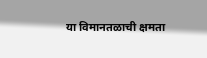या विमानतळाची क्षमता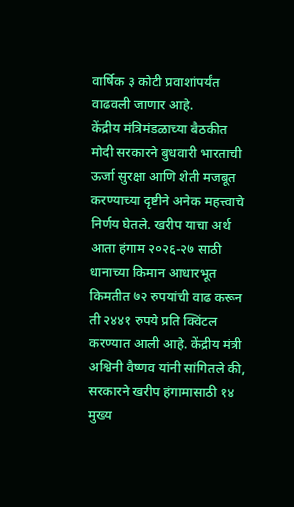वार्षिक ३ कोटी प्रवाशांपर्यंत वाढवली जाणार आहे.
केंद्रीय मंत्रिमंडळाच्या बैठकीत मोदी सरकारने बुधवारी भारताची ऊर्जा सुरक्षा आणि शेती मजबूत करण्याच्या दृष्टीने अनेक महत्त्वाचे निर्णय घेतले. खरीप याचा अर्थ आता हंगाम २०२६-२७ साठी धानाच्या किमान आधारभूत किमतीत ७२ रुपयांची वाढ करून ती २४४१ रुपये प्रति क्विंटल करण्यात आली आहे. केंद्रीय मंत्री अश्विनी वैष्णव यांनी सांगितले की, सरकारने खरीप हंगामासाठी १४ मुख्य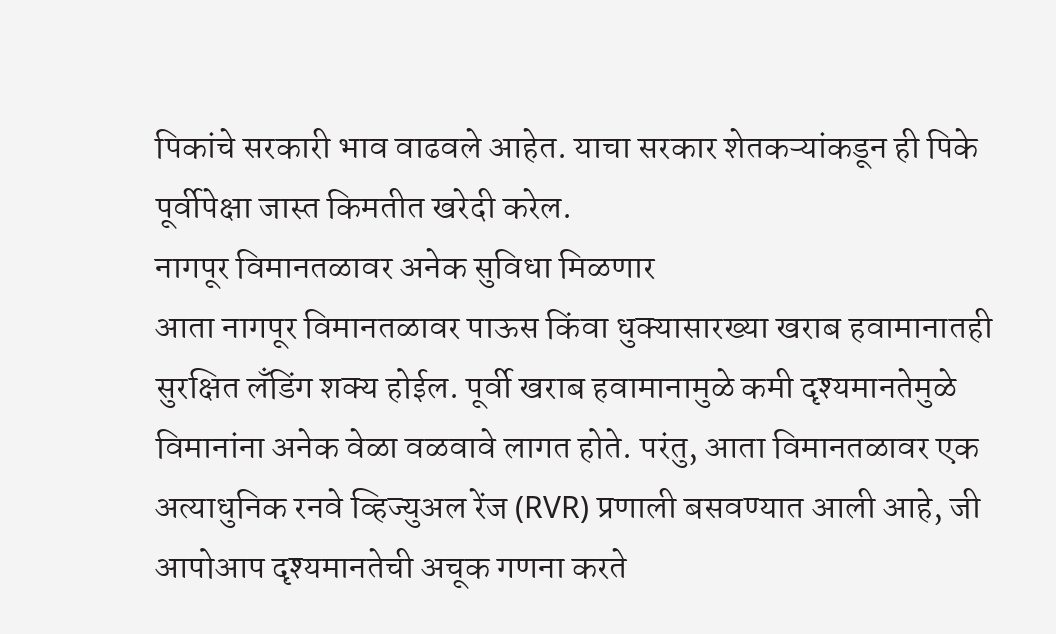पिकांचे सरकारी भाव वाढवले आहेत. याचा सरकार शेतकऱ्यांकडून ही पिके पूर्वीपेक्षा जास्त किमतीत खरेदी करेल.
नागपूर विमानतळावर अनेक सुविधा मिळणार
आता नागपूर विमानतळावर पाऊस किंवा धुक्यासारख्या खराब हवामानातही सुरक्षित लँडिंग शक्य होईल. पूर्वी खराब हवामानामुळे कमी दृश्यमानतेमुळे विमानांना अनेक वेळा वळवावे लागत होते. परंतु, आता विमानतळावर एक अत्याधुनिक रनवे व्हिज्युअल रेंज (RVR) प्रणाली बसवण्यात आली आहे, जी आपोआप दृश्यमानतेची अचूक गणना करते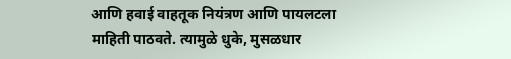आणि हवाई वाहतूक नियंत्रण आणि पायलटला माहिती पाठवते. त्यामुळे धुके, मुसळधार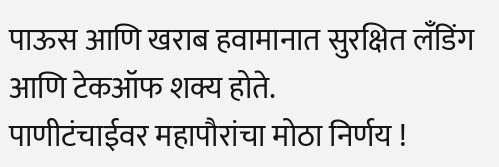पाऊस आणि खराब हवामानात सुरक्षित लँडिंग आणि टेकऑफ शक्य होते.
पाणीटंचाईवर महापौरांचा मोठा निर्णय !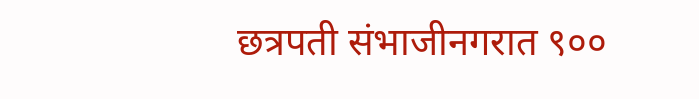छत्रपती संभाजीनगरात ९००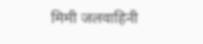मिमी जलवाहिनी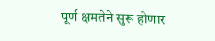पूर्ण क्षमतेने सुरू होणार